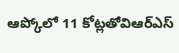ఆప్కోలో 11 కోట్లతోవిఆర్ఎస్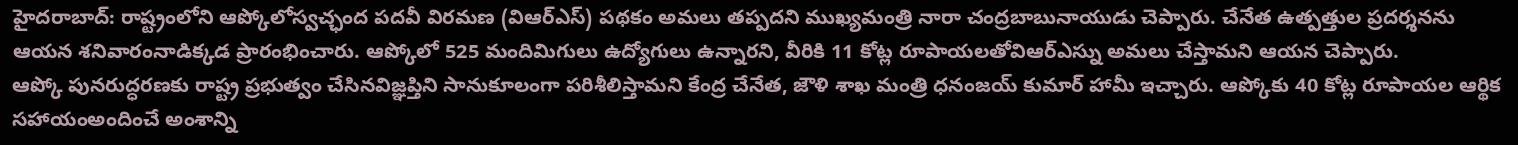హైదరాబాద్: రాష్ట్రంలోని ఆప్కోలోస్వచ్ఛంద పదవీ విరమణ (విఆర్ఎస్) పథకం అమలు తప్పదని ముఖ్యమంత్రి నారా చంద్రబాబునాయుడు చెప్పారు. చేనేత ఉత్పత్తుల ప్రదర్శనను ఆయన శనివారంనాడిక్కడ ప్రారంభించారు. ఆప్కోలో 525 మందిమిగులు ఉద్యోగులు ఉన్నారని, వీరికి 11 కోట్ల రూపాయలతోవిఆర్ఎస్ను అమలు చేస్తామని ఆయన చెప్పారు.
ఆప్కో పునరుద్ధరణకు రాష్ట్ర ప్రభుత్వం చేసినవిజ్ఞప్తిని సానుకూలంగా పరిశీలిస్తామని కేంద్ర చేనేత, జౌళి శాఖ మంత్రి ధనంజయ్ కుమార్ హామీ ఇచ్చారు. ఆప్కోకు 40 కోట్ల రూపాయల ఆర్థిక సహాయంఅందించే అంశాన్ని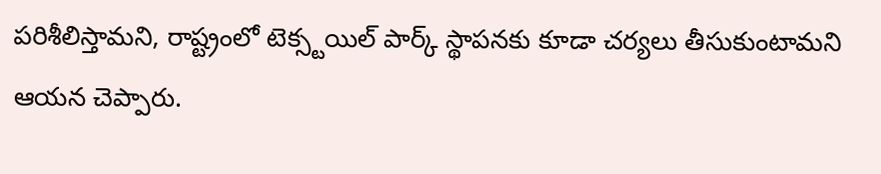పరిశీలిస్తామని, రాష్ట్రంలో టెక్స్టయిల్ పార్క్ స్థాపనకు కూడా చర్యలు తీసుకుంటామని ఆయన చెప్పారు.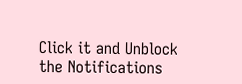Click it and Unblock the Notifications